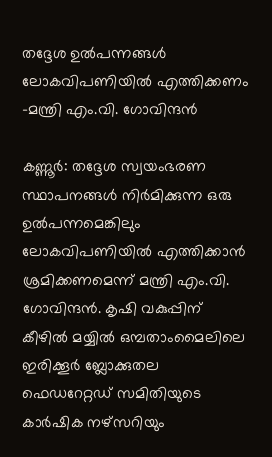തദ്ദേശ ഉൽപന്നങ്ങൾ ലോകവിപണിയിൽ എത്തിക്കണം -മന്ത്രി എം.വി. ഗോവിന്ദൻ

കണ്ണൂർ: തദ്ദേശ സ്വയംഭരണ സ്ഥാപനങ്ങൾ നിർമിക്കുന്ന ഒരു ഉൽപന്നമെങ്കിലും ലോകവിപണിയിൽ എത്തിക്കാൻ ശ്രമിക്കണമെന്ന് മന്ത്രി എം.വി. ഗോവിന്ദൻ. കൃഷി വകുപ്പിന് കീഴിൽ മയ്യിൽ ഒമ്പതാംമൈലിലെ ഇരിക്കൂർ ബ്ലോക്കുതല ഫെഡറേറ്റഡ് സമിതിയുടെ കാർഷിക നഴ്‌സറിയും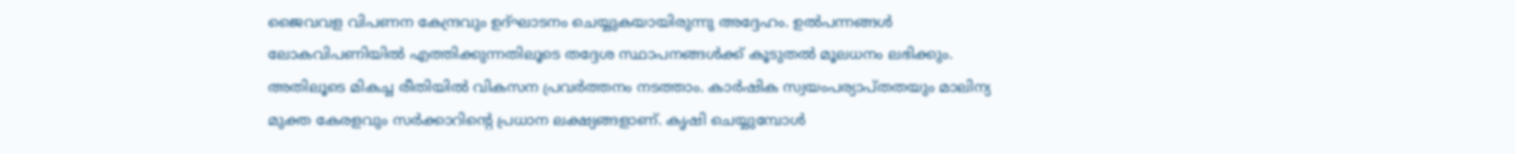ജൈവവള വിപണന കേന്ദ്രവും ഉദ്ഘാടനം ചെയ്യുകയായിരുന്നു അദ്ദേഹം. ഉൽപന്നങ്ങൾ ലോകവിപണിയിൽ എത്തിക്കുന്നതിലൂടെ തദ്ദേശ സ്ഥാപനങ്ങൾക്ക് കൂടുതൽ മൂലധനം ലഭിക്കും. അതിലൂടെ മികച്ച രീതിയിൽ വികസന പ്രവർത്തനം നടത്താം. കാർഷിക സ്വയംപര്യാപ്തതയും മാലിന്യ മുക്ത കേരളവും സർക്കാറിന്റെ പ്രധാന ലക്ഷ്യങ്ങളാണ്. കൃഷി ചെയ്യുമ്പോൾ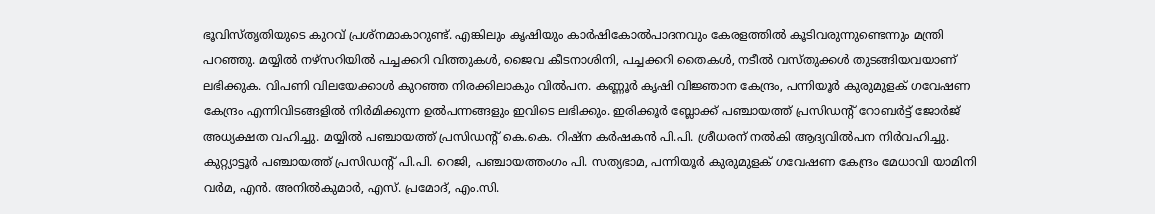ഭൂവിസ്തൃതിയുടെ കുറവ് പ്രശ്‌നമാകാറുണ്ട്. എങ്കിലും കൃഷിയും കാർഷികോൽപാദനവും കേരളത്തിൽ കൂടിവരുന്നുണ്ടെന്നും മന്ത്രി പറഞ്ഞു. മയ്യിൽ നഴ്‌സറിയിൽ പച്ചക്കറി വിത്തുകൾ, ജൈവ കീടനാശിനി, പച്ചക്കറി തൈകൾ, നടീൽ വസ്തുക്കൾ തുടങ്ങിയവയാണ് ലഭിക്കുക. വിപണി വിലയേക്കാൾ കുറഞ്ഞ നിരക്കിലാകും വിൽപന. കണ്ണൂർ കൃഷി വിജ്ഞാന കേന്ദ്രം, പന്നിയൂർ കുരുമുളക് ഗവേഷണ കേന്ദ്രം എന്നിവിടങ്ങളിൽ നിർമിക്കുന്ന ഉൽപന്നങ്ങളും ഇവിടെ ലഭിക്കും. ഇരിക്കൂർ ബ്ലോക്ക് പഞ്ചായത്ത് പ്രസിഡന്റ് റോബർട്ട് ജോർജ് അധ്യക്ഷത വഹിച്ചു. മയ്യിൽ പഞ്ചായത്ത് പ്രസിഡന്റ് കെ.കെ. റിഷ്‌ന കർഷകൻ പി.പി. ശ്രീധരന് നൽകി ആദ്യവിൽപന നിർവഹിച്ചു. കുറ്റ്യാട്ടൂർ പഞ്ചായത്ത് പ്രസിഡന്റ് പി.പി. റെജി, പഞ്ചായത്തംഗം പി. സത്യഭാമ, പന്നിയൂർ കുരുമുളക് ഗവേഷണ കേന്ദ്രം മേധാവി യാമിനി വർമ, എൻ. അനിൽകുമാർ, എസ്. പ്രമോദ്, എം.സി.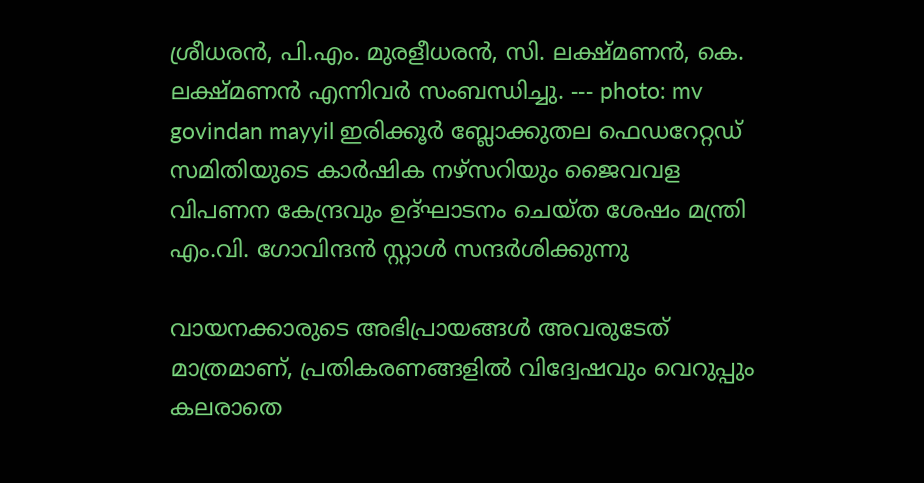ശ്രീധരൻ, പി.എം. മുരളീധരൻ, സി. ലക്ഷ്മണൻ, കെ. ലക്ഷ്മണൻ എന്നിവർ സംബന്ധിച്ചു. --- photo: mv govindan mayyil ഇരിക്കൂർ ബ്ലോക്കുതല ഫെഡറേറ്റഡ് സമിതിയുടെ കാർഷിക നഴ്‌സറിയും ജൈവവള വിപണന കേന്ദ്രവും ഉദ്ഘാടനം ചെയ്ത ശേഷം മന്ത്രി എം.വി. ഗോവിന്ദൻ സ്റ്റാൾ സന്ദർശിക്കുന്നു

വായനക്കാരുടെ അഭിപ്രായങ്ങള്‍ അവരുടേത് മാത്രമാണ്, പ്രതികരണങ്ങളിൽ വിദ്വേഷവും വെറുപ്പും കലരാതെ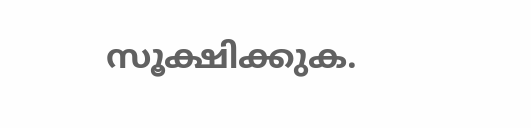സൂക്ഷിക്കുക.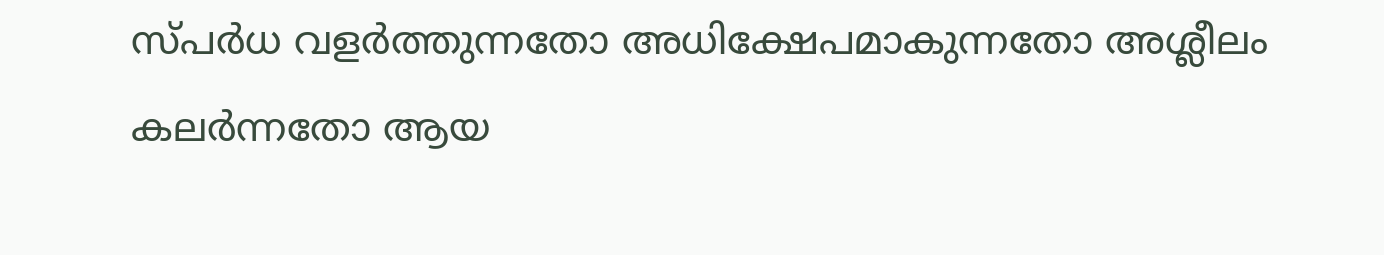സ്പർധ വളർത്തുന്നതോ അധിക്ഷേപമാകുന്നതോ അശ്ലീലം കലർന്നതോ ആയ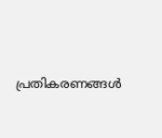പ്രതികരണങ്ങൾ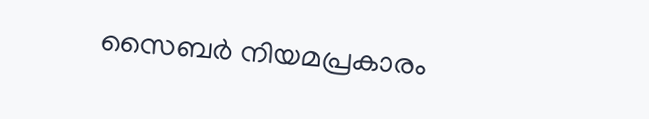സൈബർ നിയമപ്രകാരം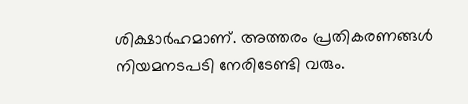ശിക്ഷാർഹമാണ്. അത്തരം പ്രതികരണങ്ങൾ നിയമനടപടി നേരിടേണ്ടി വരും.